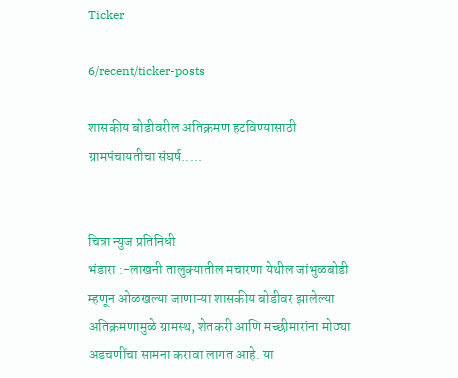Ticker

6/recent/ticker-posts

शासकीय बोडीवरील अतिक्रमण हटविण्यासाठी ग्रामपंचायतीचा संघर्ष.....


चित्रा न्युज प्रतिनिधी
भंडारा :-लाखनी तालुक्यातील मचारणा येथील जांभुळबोडी म्हणून ओळखल्या जाणाऱ्या शासकीय बोडीवर झालेल्या अतिक्रमणामुळे ग्रामस्थ, शेतकरी आणि मच्छीमारांना मोठ्या अडचणींचा सामना करावा लागत आहे. या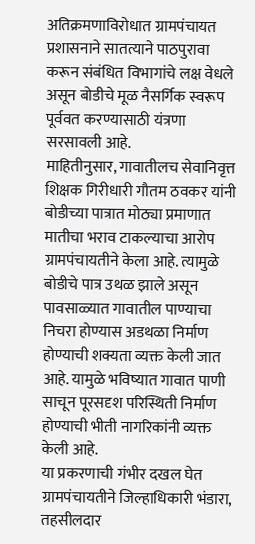अतिक्रमणाविरोधात ग्रामपंचायत प्रशासनाने सातत्याने पाठपुरावा करून संबंधित विभागांचे लक्ष वेधले असून बोडीचे मूळ नैसर्गिक स्वरूप पूर्ववत करण्यासाठी यंत्रणा सरसावली आहे.
माहितीनुसार, गावातीलच सेवानिवृत्त शिक्षक गिरीधारी गौतम ठवकर यांनी बोडीच्या पात्रात मोठ्या प्रमाणात मातीचा भराव टाकल्याचा आरोप ग्रामपंचायतीने केला आहे. त्यामुळे बोडीचे पात्र उथळ झाले असून पावसाळ्यात गावातील पाण्याचा निचरा होण्यास अडथळा निर्माण होण्याची शक्यता व्यक्त केली जात आहे. यामुळे भविष्यात गावात पाणी साचून पूरसदृश परिस्थिती निर्माण होण्याची भीती नागरिकांनी व्यक्त केली आहे.
या प्रकरणाची गंभीर दखल घेत ग्रामपंचायतीने जिल्हाधिकारी भंडारा, तहसीलदार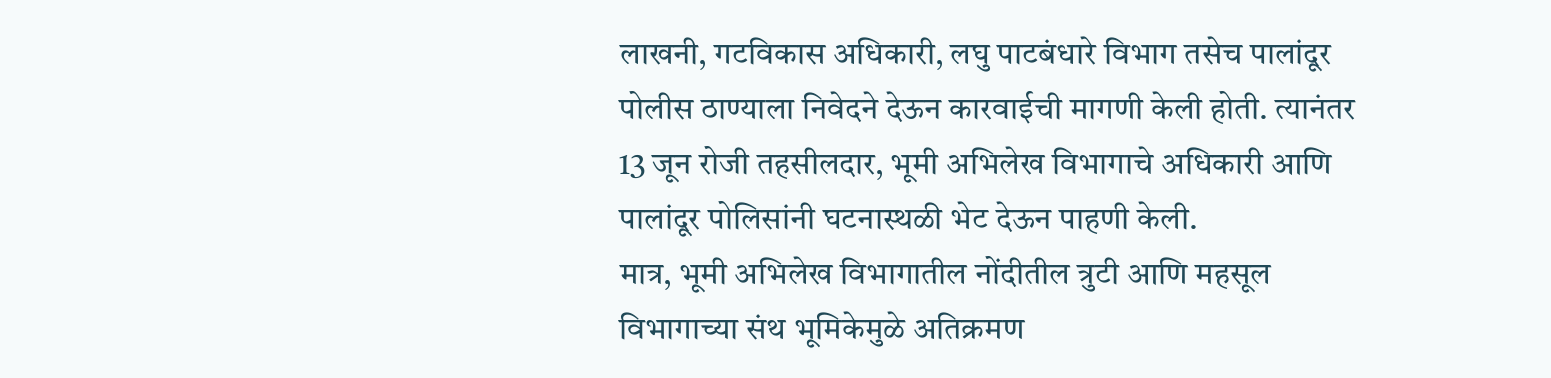लाखनी, गटविकास अधिकारी, लघु पाटबंधारे विभाग तसेच पालांदूर पोलीस ठाण्याला निवेदने देऊन कारवाईची मागणी केली होती. त्यानंतर 13 जून रोजी तहसीलदार, भूमी अभिलेख विभागाचे अधिकारी आणि पालांदूर पोलिसांनी घटनास्थळी भेट देऊन पाहणी केली.
मात्र, भूमी अभिलेख विभागातील नोंदीतील त्रुटी आणि महसूल विभागाच्या संथ भूमिकेमुळे अतिक्रमण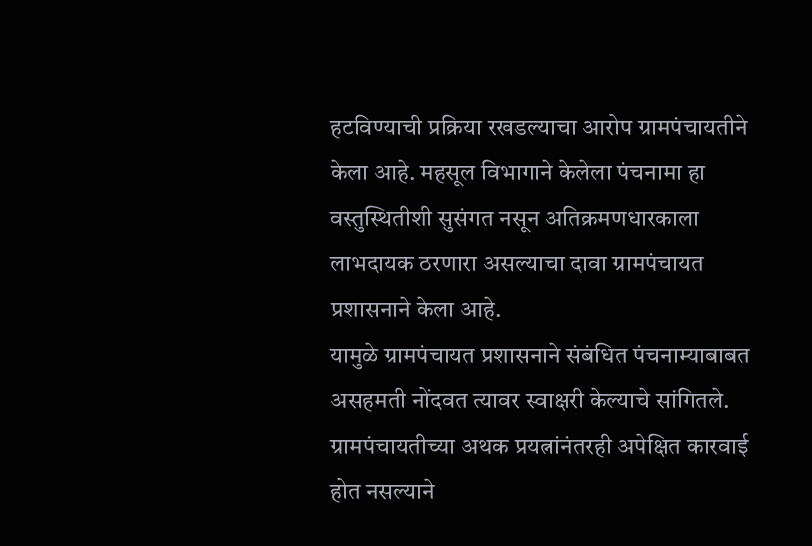हटविण्याची प्रक्रिया रखडल्याचा आरोप ग्रामपंचायतीने केला आहे. महसूल विभागाने केलेला पंचनामा हा वस्तुस्थितीशी सुसंगत नसून अतिक्रमणधारकाला लाभदायक ठरणारा असल्याचा दावा ग्रामपंचायत प्रशासनाने केला आहे.
यामुळे ग्रामपंचायत प्रशासनाने संबंधित पंचनाम्याबाबत असहमती नोंदवत त्यावर स्वाक्षरी केल्याचे सांगितले. ग्रामपंचायतीच्या अथक प्रयत्नांनंतरही अपेक्षित कारवाई होत नसल्याने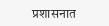प्रशासनात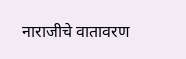नाराजीचे वातावरण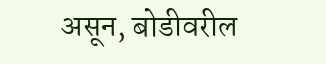असून, बोडीवरील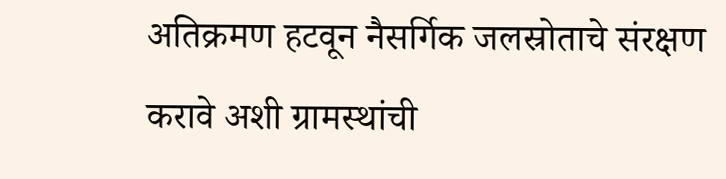अतिक्रमण हटवून नैसर्गिक जलस्रोताचे संरक्षण करावे अशी ग्रामस्थांची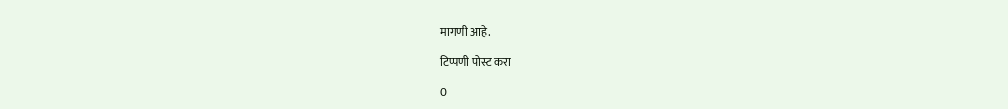मागणी आहे.

टिप्पणी पोस्ट करा

0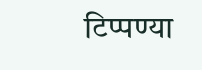टिप्पण्या